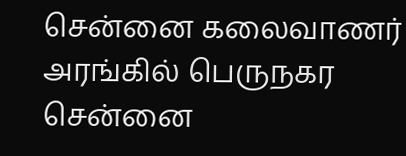சென்னை கலைவாணர் அரங்கில் பெருநகர சென்னை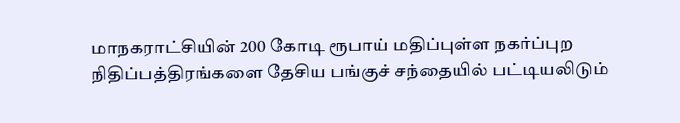மாநகராட்சியின் 200 கோடி ரூபாய் மதிப்புள்ள நகர்ப்புற நிதிப்பத்திரங்களை தேசிய பங்குச் சந்தையில் பட்டியலிடும்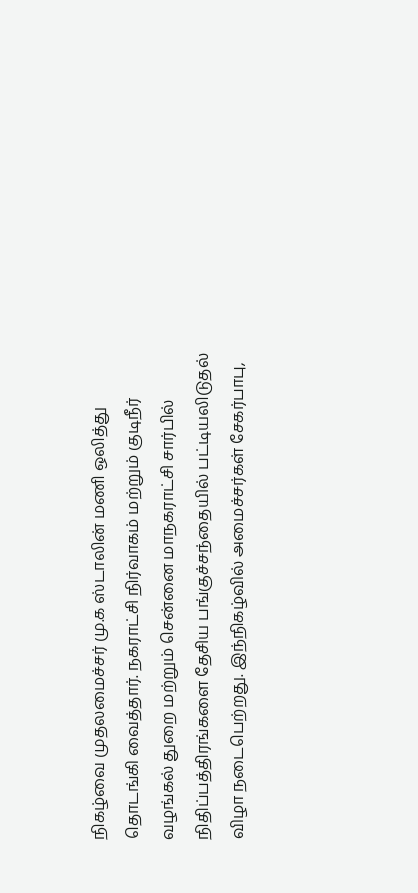நிகழ்வை முதலமைச்சர் மு.க ஸ்டாலின் மணி ஒலித்து தொடங்கி வைத்தார். நகராட்சி நிர்வாகம் மற்றும் குடிநீர் வழங்கல் துறை மற்றும் சென்னை மாநகராட்சி சார்பில் நிதிப்பத்திரங்களை தேசிய பங்குச்சந்தையில் பட்டியலிடுதல் விழா நடைபெற்றது. இந்நிகழ்வில் அமைச்சர்கள் சேகர்பாபு,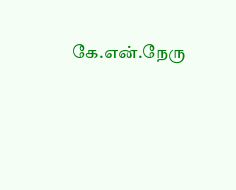கே.என்.நேரு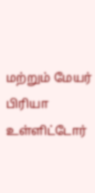மற்றும் மேயர் பிரியா உள்ளிட்டோர்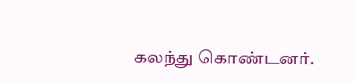கலந்து கொண்டனர்.